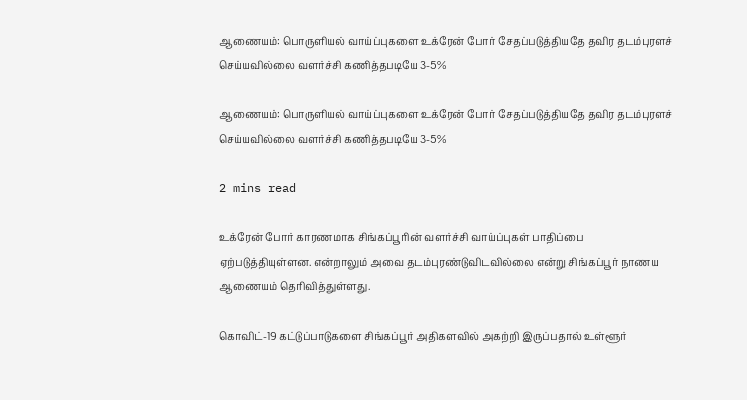ஆணையம்: பொருளியல் வாய்ப்புகளை உக்ரேன் போர் சேதப்படுத்தியதே தவிர தடம்புரளச் செய்யவில்லை வளர்ச்சி கணித்தபடியே 3-5%

ஆணையம்: பொருளியல் வாய்ப்புகளை உக்ரேன் போர் சேதப்படுத்தியதே தவிர தடம்புரளச் செய்யவில்லை வளர்ச்சி கணித்தபடியே 3-5%

2 mins read

உக்ரேன் போர் காரணமாக சிங்கப்பூரின் வளர்ச்சி வாய்ப்புகள் பாதிப்பை ஏற்படுத்தியுள்ளன. என்றாலும் அவை தடம்புரண்டுவிடவில்லை என்று சிங்கப்பூர் நாணய ஆணையம் தெரிவித்துள்ளது.

கொவிட்-19 கட்டுப்பாடுகளை சிங்கப்பூர் அதிகளவில் அகற்றி இருப்பதால் உள்ளூர்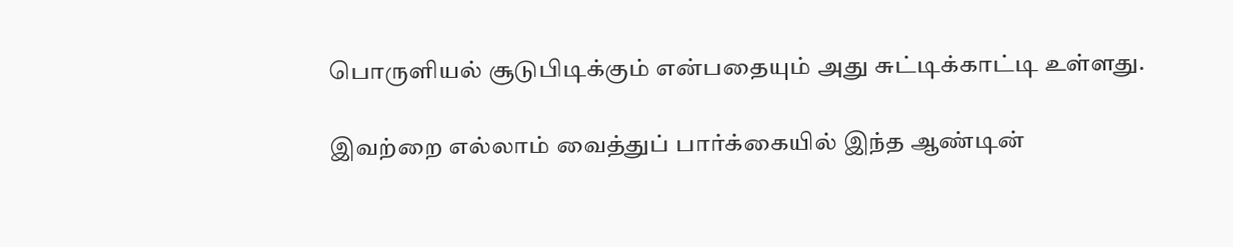பொருளியல் சூடுபிடிக்கும் என்பதையும் அது சுட்டிக்காட்டி உள்ளது.

இவற்றை எல்லாம் வைத்துப் பார்க்கையில் இந்த ஆண்டின்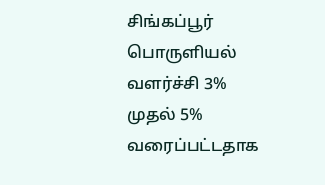சிங்கப்பூர் பொருளியல் வளர்ச்சி 3% முதல் 5% வரைப்பட்டதாக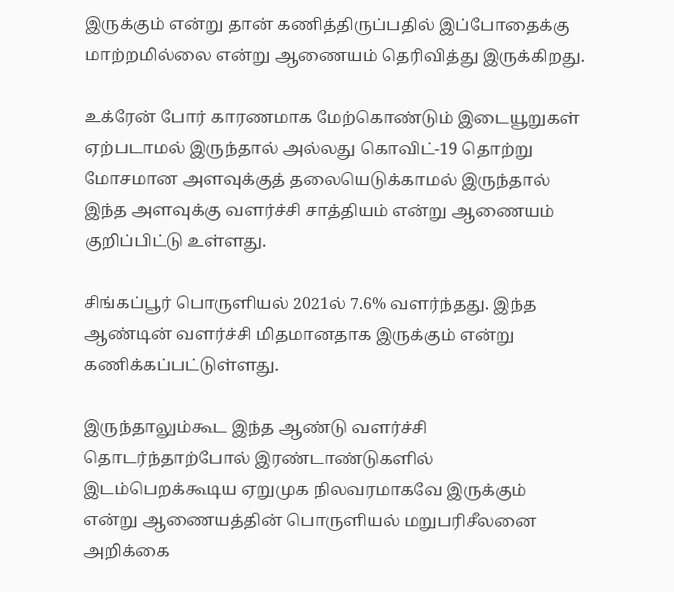இருக்கும் என்று தான் கணித்திருப்பதில் இப்போதைக்கு மாற்றமில்லை என்று ஆணையம் தெரிவித்து இருக்கிறது.

உக்ரேன் போர் காரணமாக மேற்கொண்டும் இடையூறுகள் ஏற்படாமல் இருந்தால் அல்லது கொவிட்-19 தொற்று மோசமான அளவுக்குத் தலையெடுக்காமல் இருந்தால் இந்த அளவுக்கு வளர்ச்சி சாத்தியம் என்று ஆணையம் குறிப்பிட்டு உள்ளது.

சிங்கப்பூர் பொருளியல் 2021ல் 7.6% வளர்ந்தது. இந்த ஆண்டின் வளர்ச்சி மிதமானதாக இருக்கும் என்று கணிக்கப்பட்டுள்ளது.

இருந்தாலும்கூட இந்த ஆண்டு வளர்ச்சி தொடர்ந்தாற்போல் இரண்டாண்டுகளில் இடம்பெறக்கூடிய ஏறுமுக நிலவரமாகவே இருக்கும் என்று ஆணையத்தின் பொருளியல் மறுபரிசீலனை அறிக்கை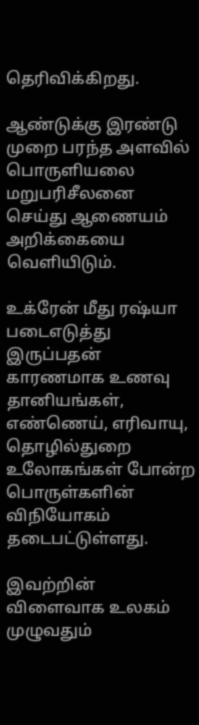தெரிவிக்கிறது.

ஆண்டுக்கு இரண்டு முறை பரந்த அளவில் பொருளியலை மறுபரிசீலனை செய்து ஆணையம் அறிக்கையை வெளியிடும்.

உக்ரேன் மீது ரஷ்யா படைஎடுத்து இருப்பதன் காரணமாக உணவு தானியங்கள், எண்ணெய், எரிவாயு, தொழில்துறை உலோகங்கள் போன்ற பொருள்களின் விநியோகம் தடைபட்டுள்ளது.

இவற்றின் விளைவாக உலகம் முழுவதும்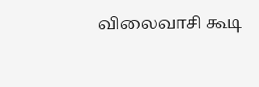விலைவாசி கூடி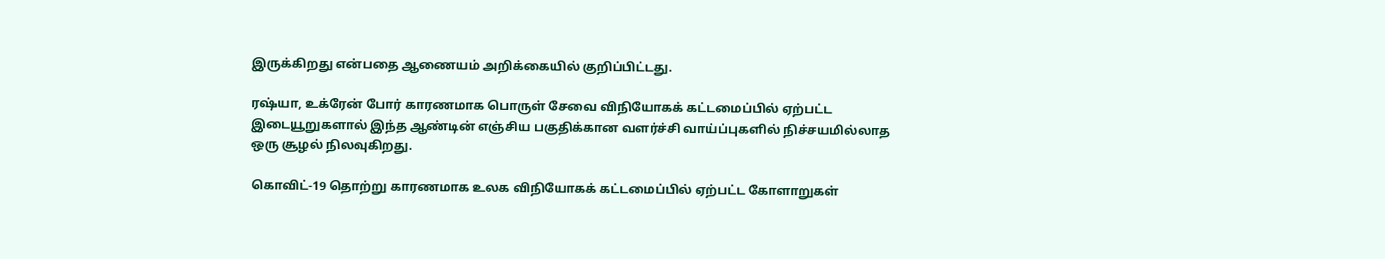இருக்கிறது என்பதை ஆணையம் அறிக்கையில் குறிப்பிட்டது.

ரஷ்யா, உக்ரேன் போர் காரணமாக பொருள் சேவை விநியோகக் கட்டமைப்பில் ஏற்பட்ட இடையூறுகளால் இந்த ஆண்டின் எஞ்சிய பகுதிக்கான வளர்ச்சி வாய்ப்புகளில் நிச்சயமில்லாத ஒரு சூழல் நிலவுகிறது.

கொவிட்-19 தொற்று காரணமாக உலக விநியோகக் கட்டமைப்பில் ஏற்பட்ட கோளாறுகள்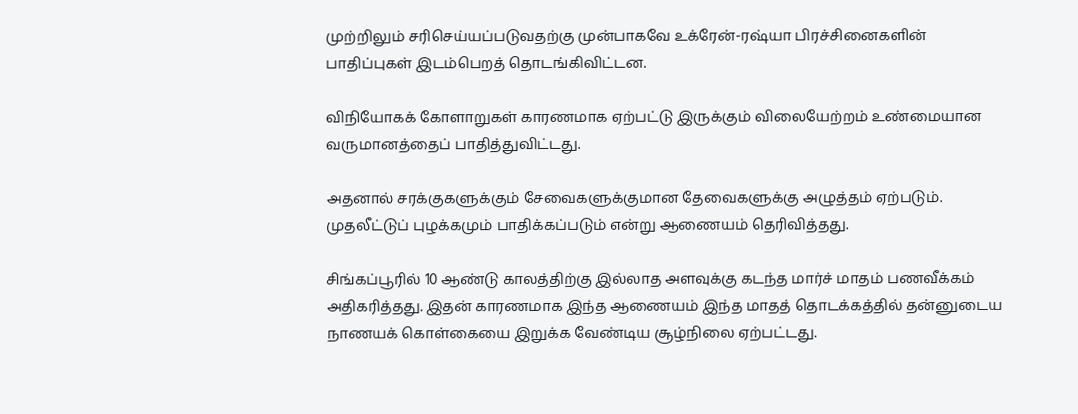முற்றிலும் சரிசெய்யப்படுவதற்கு முன்பாகவே உக்ரேன்-ரஷ்யா பிரச்சினைகளின் பாதிப்புகள் இடம்பெறத் தொடங்கிவிட்டன.

விநியோகக் கோளாறுகள் காரணமாக ஏற்பட்டு இருக்கும் விலையேற்றம் உண்மையான வருமானத்தைப் பாதித்துவிட்டது.

அதனால் சரக்குகளுக்கும் சேவைகளுக்குமான தேவைகளுக்கு அழுத்தம் ஏற்படும். முதலீட்டுப் புழக்கமும் பாதிக்கப்படும் என்று ஆணையம் தெரிவித்தது.

சிங்கப்பூரில் 10 ஆண்டு காலத்திற்கு இல்லாத அளவுக்கு கடந்த மார்ச் மாதம் பணவீக்கம் அதிகரித்தது. இதன் காரணமாக இந்த ஆணையம் இந்த மாதத் தொடக்கத்தில் தன்னுடைய நாணயக் கொள்கையை இறுக்க வேண்டிய சூழ்நிலை ஏற்பட்டது.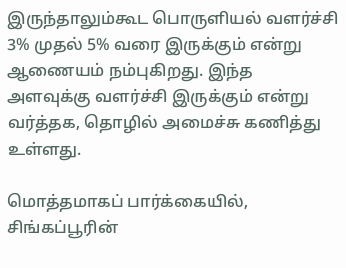இருந்தாலும்கூட பொருளியல் வளர்ச்சி 3% முதல் 5% வரை இருக்கும் என்று ஆணையம் நம்புகிறது. இந்த அளவுக்கு வளர்ச்சி இருக்கும் என்று வர்த்தக, தொழில் அமைச்சு கணித்து உள்ளது.

மொத்தமாகப் பார்க்கையில், சிங்கப்பூரின்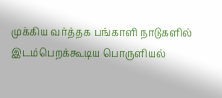முக்கிய வர்த்தக பங்காளி நாடுகளில் இடம்பெறக்கூடிய பொருளியல்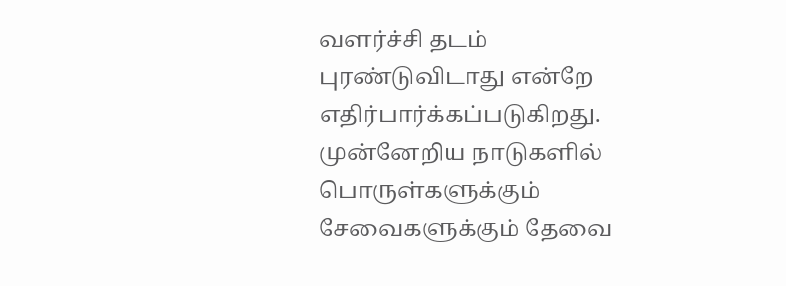வளர்ச்சி தடம் புரண்டுவிடாது என்றே எதிர்பார்க்கப்படுகிறது. முன்னேறிய நாடுகளில் பொருள்களுக்கும் சேவைகளுக்கும் தேவை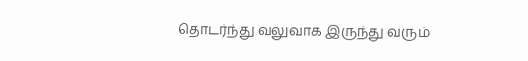தொடர்ந்து வலுவாக இருந்து வரும்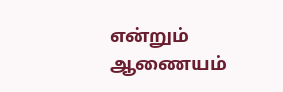என்றும் ஆணையம்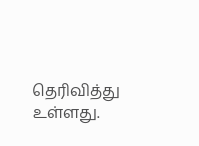தெரிவித்து உள்ளது.